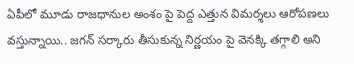ఏపీలో మూడు రాజధానుల అంశం పై పెద్ద ఎత్తున విమర్శలు ఆరోపణలు వస్తున్నాయి.. జగన్ సర్కారు తీసుకున్న నిర్ణయం పై వెనక్కి తగ్గాలి అని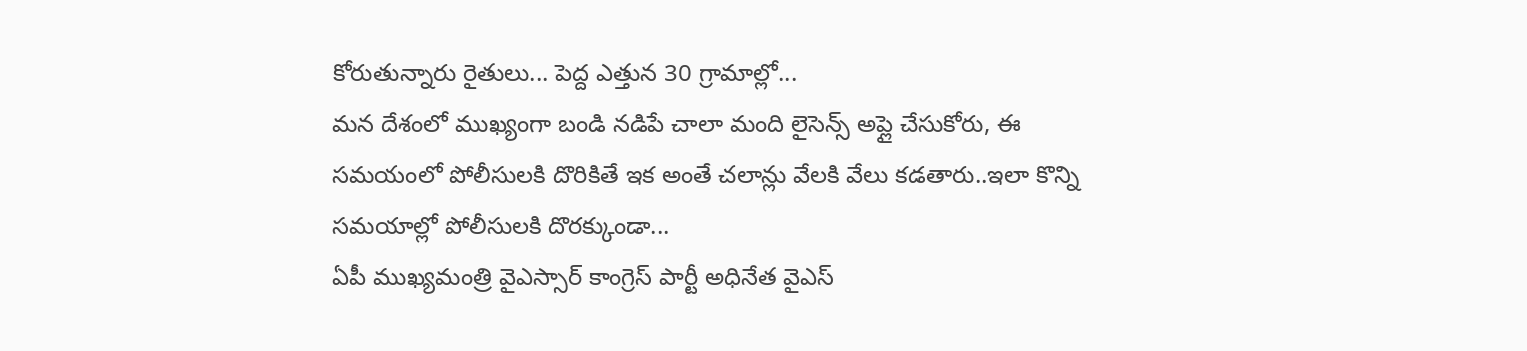కోరుతున్నారు రైతులు... పెద్ద ఎత్తున 30 గ్రామాల్లో...
మన దేశంలో ముఖ్యంగా బండి నడిపే చాలా మంది లైసెన్స్ అప్లై చేసుకోరు, ఈ సమయంలో పోలీసులకి దొరికితే ఇక అంతే చలాన్లు వేలకి వేలు కడతారు..ఇలా కొన్ని సమయాల్లో పోలీసులకి దొరక్కుండా...
ఏపీ ముఖ్యమంత్రి వైఎస్సార్ కాంగ్రెస్ పార్టీ అధినేత వైఎస్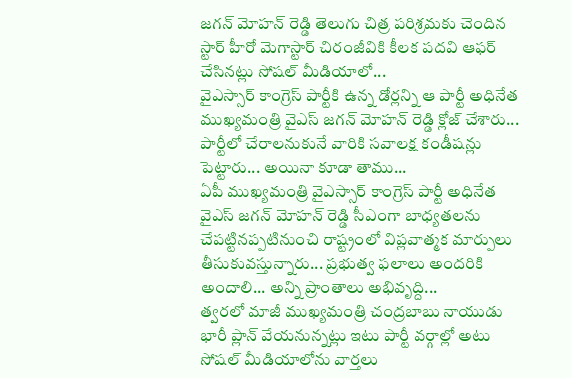జగన్ మోహన్ రెడ్డి తెలుగు చిత్ర పరిశ్రమకు చెందిన స్టార్ హీరో మెగాస్టార్ చిరంజీవికి కీలక పదవి ఆఫర్ చేసినట్లు సోషల్ మీడియాలో...
వైఎస్సార్ కాంగ్రెస్ పార్టీకి ఉన్న డోర్లన్ని ఆ పార్టీ అధినేత ముఖ్యమంత్రి వైఎస్ జగన్ మోహన్ రెడ్డి క్లోజ్ చేశారు... పార్టీలో చేరాలనుకునే వారికి సవాలక్ష కండీషన్లు పెట్టారు... అయినా కూడా తాము...
ఏపీ ముఖ్యమంత్రి వైఎస్సార్ కాంగ్రెస్ పార్టీ అధినేత వైఎస్ జగన్ మోహన్ రెడ్డి సీఎంగా బాధ్యతలను చేపట్టినప్పటినుంచి రాష్ట్రంలో విప్లవాత్మక మార్పులు తీసుకువస్తున్నారు... ప్రభుత్వ ఫలాలు అందరికి అందాలి... అన్ని ప్రాంతాలు అభివృద్ది...
త్వరలో మాజీ ముఖ్యమంత్రి చంద్రబాబు నాయుడు భారీ ప్లాన్ వేయనున్నట్లు ఇటు పార్టీ వర్గాల్లో అటు సోషల్ మీడియాలోను వార్తలు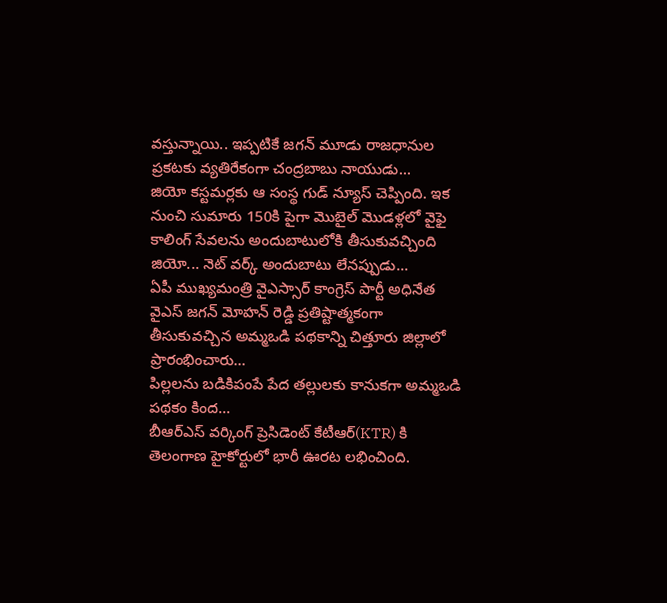వస్తున్నాయి.. ఇప్పటికే జగన్ మూడు రాజధానుల ప్రకటకు వ్యతిరేకంగా చంద్రబాబు నాయుడు...
జియో కస్టమర్లకు ఆ సంస్థ గుడ్ న్యూస్ చెప్పింది. ఇక నుంచి సుమారు 150కి పైగా మొబైల్ మొడళ్లలో వైఫై కాలింగ్ సేవలను అందుబాటులోకి తీసుకువచ్చింది జియో... నెట్ వర్క్ అందుబాటు లేనప్పుడు...
ఏపీ ముఖ్యమంత్రి వైఎస్సార్ కాంగ్రెస్ పార్టీ అధినేత వైఎస్ జగన్ మోహన్ రెడ్డి ప్రతిష్టాత్మకంగా తీసుకువచ్చిన అమ్మఒడి పథకాన్ని చిత్తూరు జిల్లాలో ప్రారంభించారు...
పిల్లలను బడికిపంపే పేద తల్లులకు కానుకగా అమ్మఒడి పథకం కింద...
బీఆర్ఎస్ వర్కింగ్ ప్రెసిడెంట్ కేటీఆర్(KTR) కి తెలంగాణ హైకోర్టులో భారీ ఊరట లభించింది.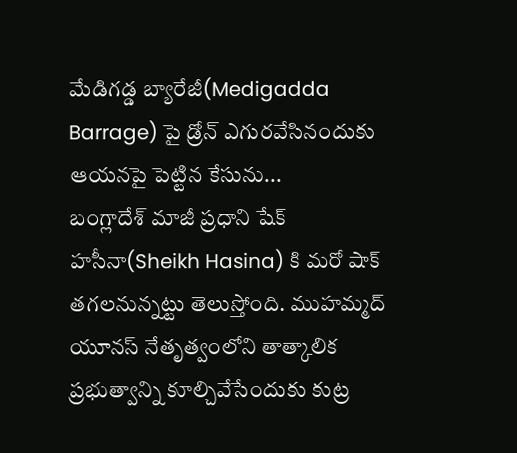మేడిగడ్డ బ్యారేజీ(Medigadda Barrage) పై డ్రోన్ ఎగురవేసినందుకు ఆయనపై పెట్టిన కేసును...
బంగ్లాదేశ్ మాజీ ప్రధాని షేక్ హసీనా(Sheikh Hasina) కి మరో షాక్ తగలనున్నట్టు తెలుస్తోంది. ముహమ్మద్ యూనస్ నేతృత్వంలోని తాత్కాలిక ప్రభుత్వాన్ని కూల్చివేసేందుకు కుట్ర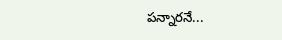పన్నారనే...